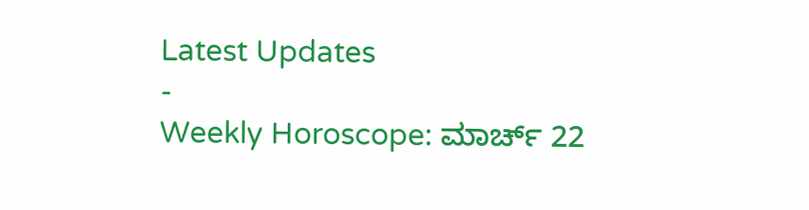Latest Updates
-
Weekly Horoscope: ಮಾರ್ಚ್ 22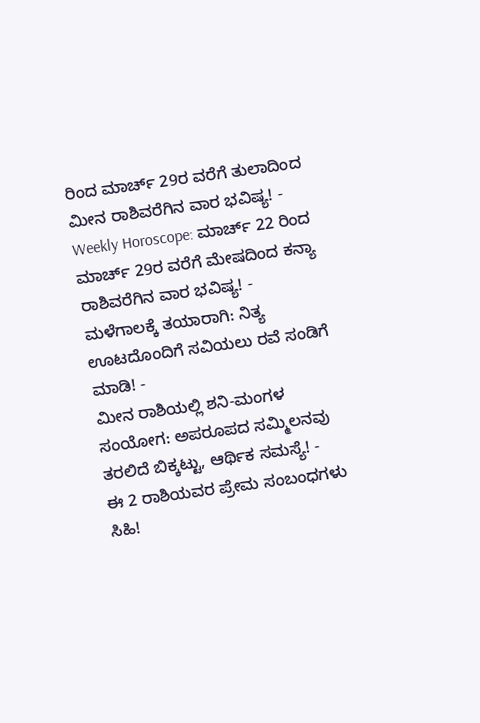ರಿಂದ ಮಾರ್ಚ್ 29ರ ವರೆಗೆ ತುಲಾದಿಂದ ಮೀನ ರಾಶಿವರೆಗಿನ ವಾರ ಭವಿಷ್ಯ! -
Weekly Horoscope: ಮಾರ್ಚ್ 22 ರಿಂದ ಮಾರ್ಚ್ 29ರ ವರೆಗೆ ಮೇಷದಿಂದ ಕನ್ಯಾ ರಾಶಿವರೆಗಿನ ವಾರ ಭವಿಷ್ಯ! -
ಮಳೆಗಾಲಕ್ಕೆ ತಯಾರಾಗಿ: ನಿತ್ಯ ಊಟದೊಂದಿಗೆ ಸವಿಯಲು ರವೆ ಸಂಡಿಗೆ ಮಾಡಿ! -
ಮೀನ ರಾಶಿಯಲ್ಲಿ ಶನಿ-ಮಂಗಳ ಸಂಯೋಗ: ಅಪರೂಪದ ಸಮ್ಮಿಲನವು ತರಲಿದೆ ಬಿಕ್ಕಟ್ಟು, ಆರ್ಥಿಕ ಸಮಸ್ಯೆ! -
ಈ 2 ರಾಶಿಯವರ ಪ್ರೇಮ ಸಂಬಂಧಗಳು ಸಿಹಿ!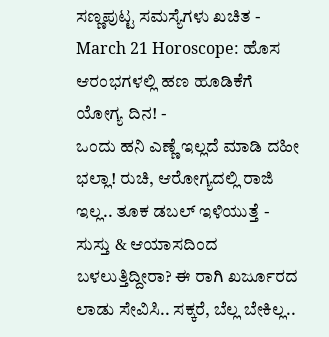ಸಣ್ಣಪುಟ್ಟ ಸಮಸ್ಯೆಗಳು ಖಚಿತ -
March 21 Horoscope: ಹೊಸ ಆರಂಭಗಳಲ್ಲಿ ಹಣ ಹೂಡಿಕೆಗೆ ಯೋಗ್ಯ ದಿನ! -
ಒಂದು ಹನಿ ಎಣ್ಣೆ ಇಲ್ಲದೆ ಮಾಡಿ ದಹೀ ಭಲ್ಲಾ! ರುಚಿ, ಆರೋಗ್ಯದಲ್ಲಿ ರಾಜಿ ಇಲ್ಲ.. ತೂಕ ಡಬಲ್ ಇಳಿಯುತ್ತೆ -
ಸುಸ್ತು & ಆಯಾಸದಿಂದ ಬಳಲುತ್ತಿದ್ದೀರಾ? ಈ ರಾಗಿ ಖರ್ಜೂರದ ಲಾಡು ಸೇವಿಸಿ.. ಸಕ್ಕರೆ, ಬೆಲ್ಲ ಬೇಕಿಲ್ಲ..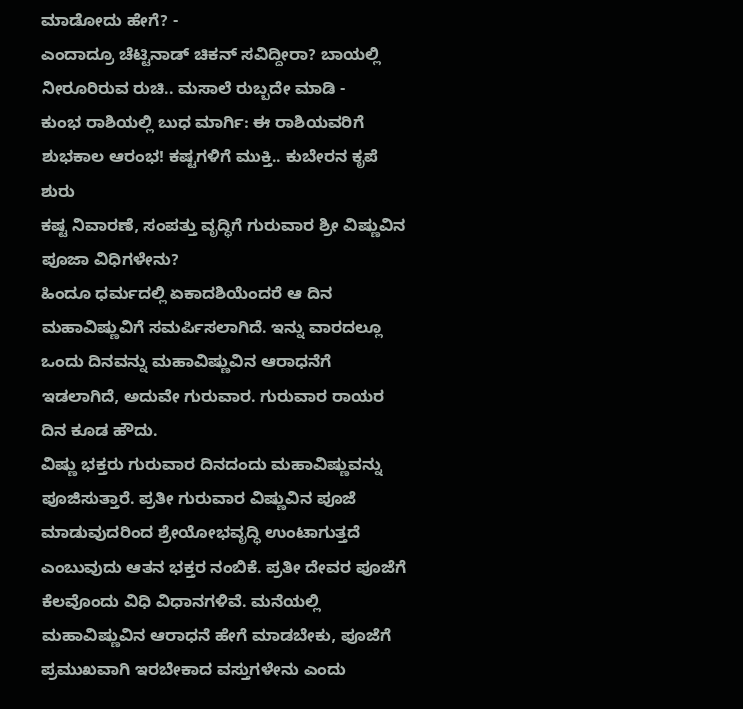ಮಾಡೋದು ಹೇಗೆ? -
ಎಂದಾದ್ರೂ ಚೆಟ್ಟಿನಾಡ್ ಚಿಕನ್ ಸವಿದ್ದೀರಾ? ಬಾಯಲ್ಲಿ ನೀರೂರಿರುವ ರುಚಿ.. ಮಸಾಲೆ ರುಬ್ಬದೇ ಮಾಡಿ -
ಕುಂಭ ರಾಶಿಯಲ್ಲಿ ಬುಧ ಮಾರ್ಗಿ: ಈ ರಾಶಿಯವರಿಗೆ ಶುಭಕಾಲ ಆರಂಭ! ಕಷ್ಟಗಳಿಗೆ ಮುಕ್ತಿ.. ಕುಬೇರನ ಕೃಪೆ ಶುರು
ಕಷ್ಟ ನಿವಾರಣೆ, ಸಂಪತ್ತು ವೃದ್ಧಿಗೆ ಗುರುವಾರ ಶ್ರೀ ವಿಷ್ಣುವಿನ ಪೂಜಾ ವಿಧಿಗಳೇನು?
ಹಿಂದೂ ಧರ್ಮದಲ್ಲಿ ಏಕಾದಶಿಯೆಂದರೆ ಆ ದಿನ ಮಹಾವಿಷ್ಣುವಿಗೆ ಸಮರ್ಪಿಸಲಾಗಿದೆ. ಇನ್ನು ವಾರದಲ್ಲೂ ಒಂದು ದಿನವನ್ನು ಮಹಾವಿಷ್ಣುವಿನ ಆರಾಧನೆಗೆ ಇಡಲಾಗಿದೆ, ಅದುವೇ ಗುರುವಾರ. ಗುರುವಾರ ರಾಯರ ದಿನ ಕೂಡ ಹೌದು.
ವಿಷ್ಣು ಭಕ್ತರು ಗುರುವಾರ ದಿನದಂದು ಮಹಾವಿಷ್ಣುವನ್ನು ಪೂಜಿಸುತ್ತಾರೆ. ಪ್ರತೀ ಗುರುವಾರ ವಿಷ್ಣುವಿನ ಪೂಜೆ ಮಾಡುವುದರಿಂದ ಶ್ರೇಯೋಭವೃದ್ಧಿ ಉಂಟಾಗುತ್ತದೆ ಎಂಬುವುದು ಆತನ ಭಕ್ತರ ನಂಬಿಕೆ. ಪ್ರತೀ ದೇವರ ಪೂಜೆಗೆ ಕೆಲವೊಂದು ವಿಧಿ ವಿಧಾನಗಳಿವೆ. ಮನೆಯಲ್ಲಿ ಮಹಾವಿಷ್ಣುವಿನ ಆರಾಧನೆ ಹೇಗೆ ಮಾಡಬೇಕು, ಪೂಜೆಗೆ ಪ್ರಮುಖವಾಗಿ ಇರಬೇಕಾದ ವಸ್ತುಗಳೇನು ಎಂದು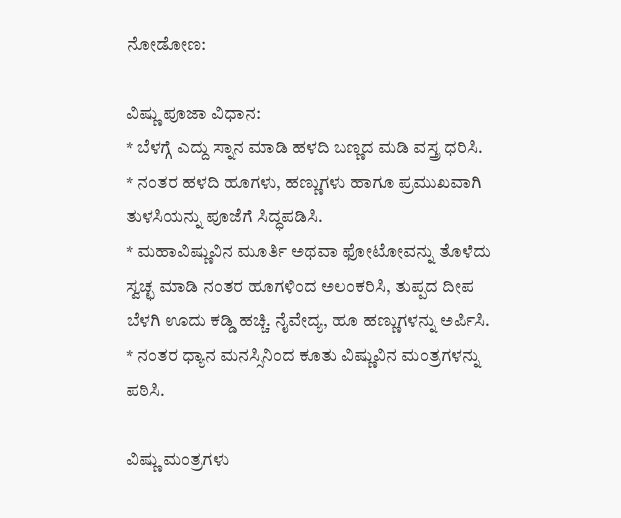ನೋಡೋಣ:

ವಿಷ್ಣು ಪೂಜಾ ವಿಧಾನ:
* ಬೆಳಗ್ಗೆ ಎದ್ದು ಸ್ನಾನ ಮಾಡಿ ಹಳದಿ ಬಣ್ಣದ ಮಡಿ ವಸ್ತ್ರ ಧರಿಸಿ.
* ನಂತರ ಹಳದಿ ಹೂಗಳು, ಹಣ್ಣುಗಳು ಹಾಗೂ ಪ್ರಮುಖವಾಗಿ ತುಳಸಿಯನ್ನು ಪೂಜೆಗೆ ಸಿದ್ಧಪಡಿಸಿ.
* ಮಹಾವಿಷ್ಣುವಿನ ಮೂರ್ತಿ ಅಥವಾ ಫೋಟೋವನ್ನು ತೊಳೆದು ಸ್ವಚ್ಛ ಮಾಡಿ ನಂತರ ಹೂಗಳಿಂದ ಅಲಂಕರಿಸಿ, ತುಪ್ಪದ ದೀಪ ಬೆಳಗಿ ಊದು ಕಡ್ಡಿ ಹಚ್ಚಿ. ನೈವೇದ್ಯ, ಹೂ ಹಣ್ಣುಗಳನ್ನು ಅರ್ಪಿಸಿ.
* ನಂತರ ಧ್ಯಾನ ಮನಸ್ಸಿನಿಂದ ಕೂತು ವಿಷ್ಣುವಿನ ಮಂತ್ರಗಳನ್ನು ಪಠಿಸಿ.

ವಿಷ್ಣು ಮಂತ್ರಗಳು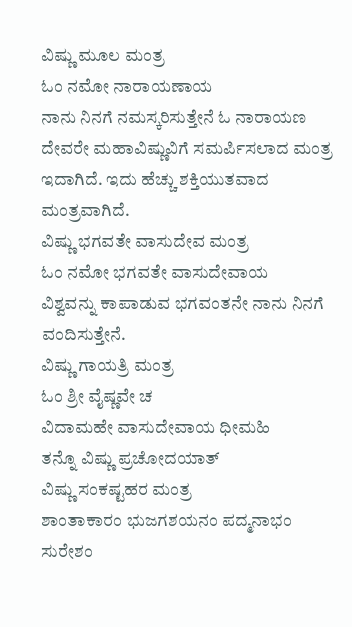ವಿಷ್ಣು ಮೂಲ ಮಂತ್ರ
ಓಂ ನಮೋ ನಾರಾಯಣಾಯ
ನಾನು ನಿನಗೆ ನಮಸ್ಕರಿಸುತ್ತೇನೆ ಓ ನಾರಾಯಣ ದೇವರೇ ಮಹಾವಿಷ್ಣುವಿಗೆ ಸಮರ್ಪಿಸಲಾದ ಮಂತ್ರ ಇದಾಗಿದೆ. ಇದು ಹೆಚ್ಚು ಶಕ್ತಿಯುತವಾದ ಮಂತ್ರವಾಗಿದೆ.
ವಿಷ್ಣು ಭಗವತೇ ವಾಸುದೇವ ಮಂತ್ರ
ಓಂ ನಮೋ ಭಗವತೇ ವಾಸುದೇವಾಯ
ವಿಶ್ವವನ್ನು ಕಾಪಾಡುವ ಭಗವಂತನೇ ನಾನು ನಿನಗೆ ವಂದಿಸುತ್ತೇನೆ.
ವಿಷ್ಣು ಗಾಯತ್ರಿ ಮಂತ್ರ
ಓಂ ಶ್ರೀ ವೈಷ್ಣವೇ ಚ
ವಿದಾಮಹೇ ವಾಸುದೇವಾಯ ಧೀಮಹಿ
ತನ್ನೊ ವಿಷ್ಣು ಪ್ರಚೋದಯಾತ್
ವಿಷ್ಣು ಸಂಕಷ್ಟಹರ ಮಂತ್ರ
ಶಾಂತಾಕಾರಂ ಭುಜಗಶಯನಂ ಪದ್ಮನಾಭಂ ಸುರೇಶಂ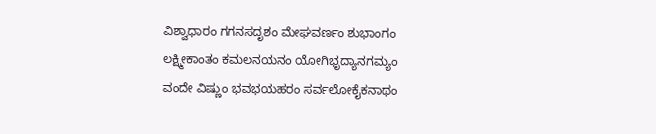ವಿಶ್ವಾಧಾರಂ ಗಗನಸದೃಶಂ ಮೇಘವರ್ಣಂ ಶುಭಾಂಗಂ
ಲಕ್ಷ್ಮೀಕಾಂತಂ ಕಮಲನಯನಂ ಯೋಗಿಭೃದ್ಯಾನಗಮ್ಯಂ
ವಂದೇ ವಿಷ್ಣುಂ ಭವಭಯಹರಂ ಸರ್ವಲೋಕೈಕನಾಥಂ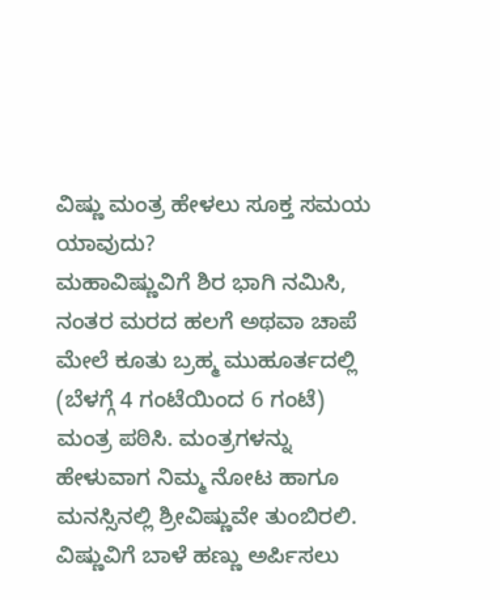ವಿಷ್ಣು ಮಂತ್ರ ಹೇಳಲು ಸೂಕ್ತ ಸಮಯ ಯಾವುದು?
ಮಹಾವಿಷ್ಣುವಿಗೆ ಶಿರ ಭಾಗಿ ನಮಿಸಿ, ನಂತರ ಮರದ ಹಲಗೆ ಅಥವಾ ಚಾಪೆ ಮೇಲೆ ಕೂತು ಬ್ರಹ್ಮ ಮುಹೂರ್ತದಲ್ಲಿ (ಬೆಳಗ್ಗೆ 4 ಗಂಟೆಯಿಂದ 6 ಗಂಟೆ) ಮಂತ್ರ ಪಠಿಸಿ. ಮಂತ್ರಗಳನ್ನು ಹೇಳುವಾಗ ನಿಮ್ಮ ನೋಟ ಹಾಗೂ ಮನಸ್ಸಿನಲ್ಲಿ ಶ್ರೀವಿಷ್ಣುವೇ ತುಂಬಿರಲಿ.
ವಿಷ್ಣುವಿಗೆ ಬಾಳೆ ಹಣ್ಣು ಅರ್ಪಿಸಲು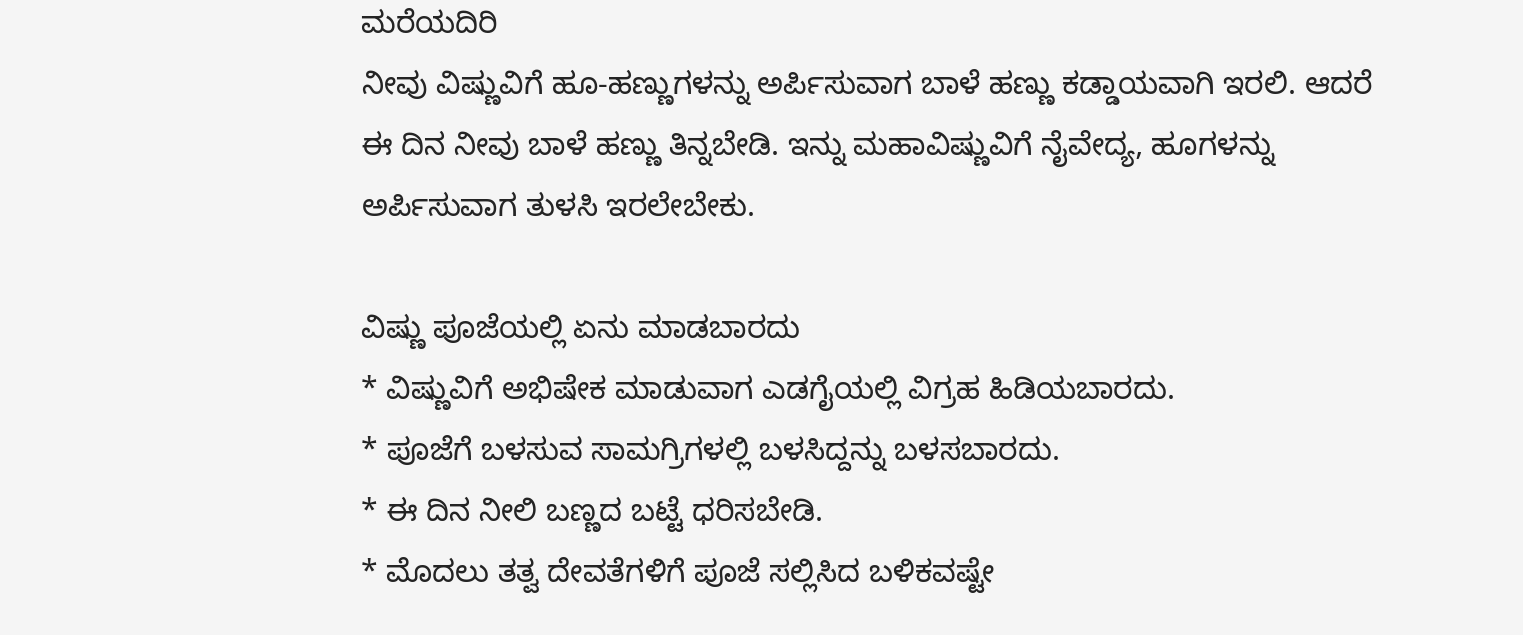ಮರೆಯದಿರಿ
ನೀವು ವಿಷ್ಣುವಿಗೆ ಹೂ-ಹಣ್ಣುಗಳನ್ನು ಅರ್ಪಿಸುವಾಗ ಬಾಳೆ ಹಣ್ಣು ಕಡ್ಡಾಯವಾಗಿ ಇರಲಿ. ಆದರೆ ಈ ದಿನ ನೀವು ಬಾಳೆ ಹಣ್ಣು ತಿನ್ನಬೇಡಿ. ಇನ್ನು ಮಹಾವಿಷ್ಣುವಿಗೆ ನೈವೇದ್ಯ, ಹೂಗಳನ್ನು ಅರ್ಪಿಸುವಾಗ ತುಳಸಿ ಇರಲೇಬೇಕು.

ವಿಷ್ಣು ಪೂಜೆಯಲ್ಲಿ ಏನು ಮಾಡಬಾರದು
* ವಿಷ್ಣುವಿಗೆ ಅಭಿಷೇಕ ಮಾಡುವಾಗ ಎಡಗೈಯಲ್ಲಿ ವಿಗ್ರಹ ಹಿಡಿಯಬಾರದು.
* ಪೂಜೆಗೆ ಬಳಸುವ ಸಾಮಗ್ರಿಗಳಲ್ಲಿ ಬಳಸಿದ್ದನ್ನು ಬಳಸಬಾರದು.
* ಈ ದಿನ ನೀಲಿ ಬಣ್ಣದ ಬಟ್ಟೆ ಧರಿಸಬೇಡಿ.
* ಮೊದಲು ತತ್ವ ದೇವತೆಗಳಿಗೆ ಪೂಜೆ ಸಲ್ಲಿಸಿದ ಬಳಿಕವಷ್ಟೇ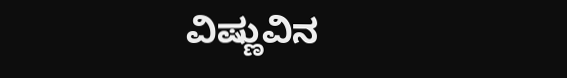ವಿಷ್ಣುವಿನ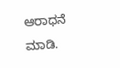ಆರಾಧನೆ ಮಾಡಿ.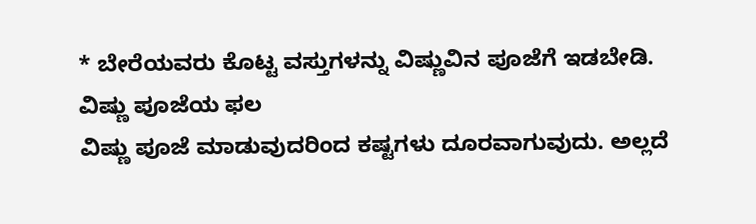* ಬೇರೆಯವರು ಕೊಟ್ಟ ವಸ್ತುಗಳನ್ನು ವಿಷ್ಣುವಿನ ಪೂಜೆಗೆ ಇಡಬೇಡಿ.
ವಿಷ್ಣು ಪೂಜೆಯ ಫಲ
ವಿಷ್ಣು ಪೂಜೆ ಮಾಡುವುದರಿಂದ ಕಷ್ಟಗಳು ದೂರವಾಗುವುದು. ಅಲ್ಲದೆ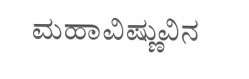ಮಹಾವಿಷ್ಣುವಿನ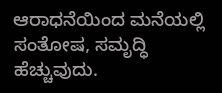ಆರಾಧನೆಯಿಂದ ಮನೆಯಲ್ಲಿ ಸಂತೋಷ, ಸಮೃದ್ಧಿ ಹೆಚ್ಚುವುದು.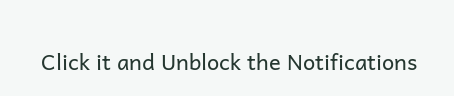Click it and Unblock the Notifications